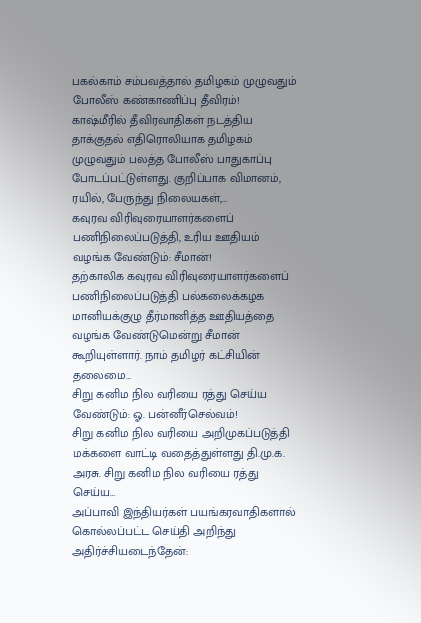பகல்காம் சம்பவத்தால் தமிழகம் முழுவதும் போலீஸ் கண்காணிப்பு தீவிரம்!
காஷ்மீரில் தீவிரவாதிகள் நடத்திய தாக்குதல் எதிரொலியாக தமிழகம் முழுவதும் பலத்த போலீஸ் பாதுகாப்பு போடப்பட்டுள்ளது. குறிப்பாக விமானம், ரயில், பேருந்து நிலையகள்,…
கவுரவ விரிவுரையாளர்களைப் பணிநிலைப்படுத்தி, உரிய ஊதியம் வழங்க வேண்டும்: சீமான்!
தற்காலிக கவுரவ விரிவுரையாளர்களைப் பணிநிலைப்படுத்தி பல்கலைக்கழக மானியக்குழு தீர்மானித்த ஊதியத்தை வழங்க வேண்டுமென்று சீமான் கூறியுள்ளார். நாம் தமிழர் கட்சியின் தலைமை…
சிறு கனிம நில வரியை ரத்து செய்ய வேண்டும்: ஓ. பன்னீர்செல்வம்!
சிறு கனிம நில வரியை அறிமுகப்படுத்தி மக்களை வாட்டி வதைத்துள்ளது தி.மு.க. அரசு. சிறு கனிம நில வரியை ரத்து செய்ய…
அப்பாவி இந்தியர்கள் பயங்கரவாதிகளால் கொல்லப்பட்ட செய்தி அறிந்து அதிர்ச்சியடைந்தேன்: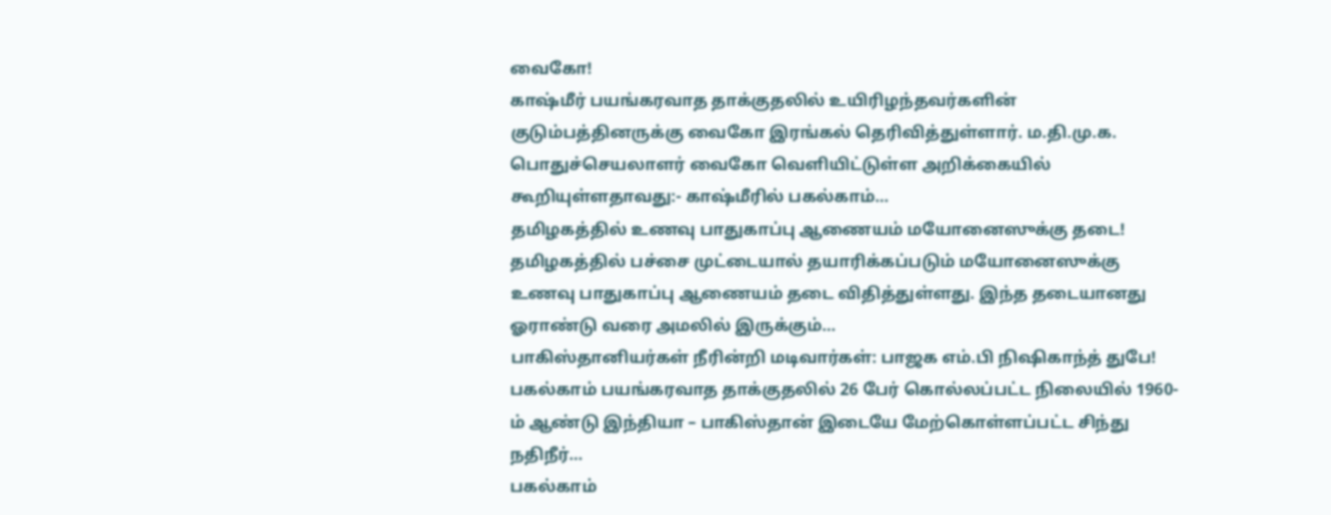வைகோ!
காஷ்மீர் பயங்கரவாத தாக்குதலில் உயிரிழந்தவர்களின் குடும்பத்தினருக்கு வைகோ இரங்கல் தெரிவித்துள்ளார். ம.தி.மு.க. பொதுச்செயலாளர் வைகோ வெளியிட்டுள்ள அறிக்கையில் கூறியுள்ளதாவது:- காஷ்மீரில் பகல்காம்…
தமிழகத்தில் உணவு பாதுகாப்பு ஆணையம் மயோனைஸுக்கு தடை!
தமிழகத்தில் பச்சை முட்டையால் தயாரிக்கப்படும் மயோனைஸுக்கு உணவு பாதுகாப்பு ஆணையம் தடை விதித்துள்ளது. இந்த தடையானது ஓராண்டு வரை அமலில் இருக்கும்…
பாகிஸ்தானியர்கள் நீரின்றி மடிவார்கள்: பாஜக எம்.பி நிஷிகாந்த் துபே!
பகல்காம் பயங்கரவாத தாக்குதலில் 26 பேர் கொல்லப்பட்ட நிலையில் 1960-ம் ஆண்டு இந்தியா – பாகிஸ்தான் இடையே மேற்கொள்ளப்பட்ட சிந்து நதிநீர்…
பகல்காம்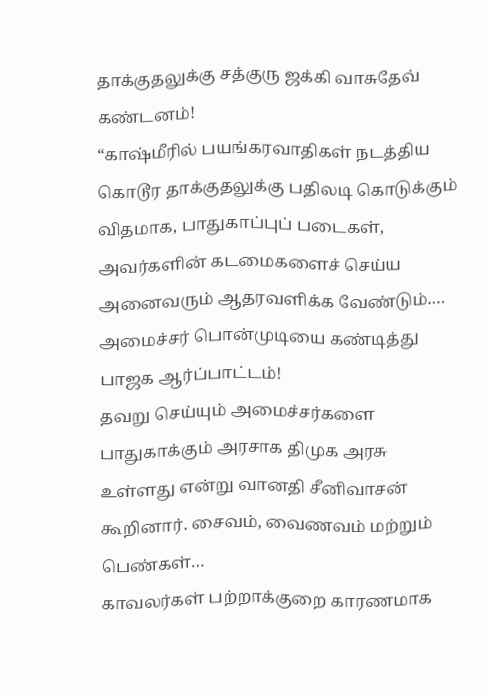தாக்குதலுக்கு சத்குரு ஜக்கி வாசுதேவ் கண்டனம்!
“காஷ்மீரில் பயங்கரவாதிகள் நடத்திய கொடூர தாக்குதலுக்கு பதிலடி கொடுக்கும் விதமாக, பாதுகாப்புப் படைகள், அவர்களின் கடமைகளைச் செய்ய அனைவரும் ஆதரவளிக்க வேண்டும்.…
அமைச்சர் பொன்முடியை கண்டித்து பாஜக ஆர்ப்பாட்டம்!
தவறு செய்யும் அமைச்சர்களை பாதுகாக்கும் அரசாக திமுக அரசு உள்ளது என்று வானதி சீனிவாசன் கூறினார். சைவம், வைணவம் மற்றும் பெண்கள்…
காவலர்கள் பற்றாக்குறை காரணமாக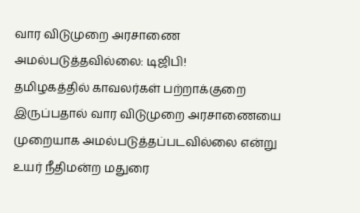வார விடுமுறை அரசாணை அமல்படுத்தவில்லை: டிஜிபி!
தமிழகத்தில் காவலர்கள் பற்றாக்குறை இருப்பதால் வார விடுமுறை அரசாணையை முறையாக அமல்படுத்தப்படவில்லை என்று உயர் நீதிமன்ற மதுரை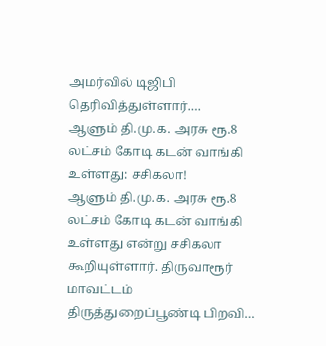அமர்வில் டிஜிபி தெரிவித்துள்ளார்.…
ஆளும் தி.மு.க. அரசு ரூ.8 லட்சம் கோடி கடன் வாங்கி உள்ளது: சசிகலா!
ஆளும் தி.மு.க. அரசு ரூ.8 லட்சம் கோடி கடன் வாங்கி உள்ளது என்று சசிகலா கூறியுள்ளார். திருவாரூர் மாவட்டம் திருத்துறைப்பூண்டி பிறவி…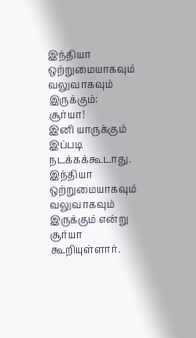இந்தியா ஒற்றுமையாகவும் வலுவாகவும் இருக்கும்: சூர்யா!
இனி யாருக்கும் இப்படி நடக்கக்கூடாது. இந்தியா ஒற்றுமையாகவும் வலுவாகவும் இருக்கும் என்று சூர்யா கூறியுள்ளார்.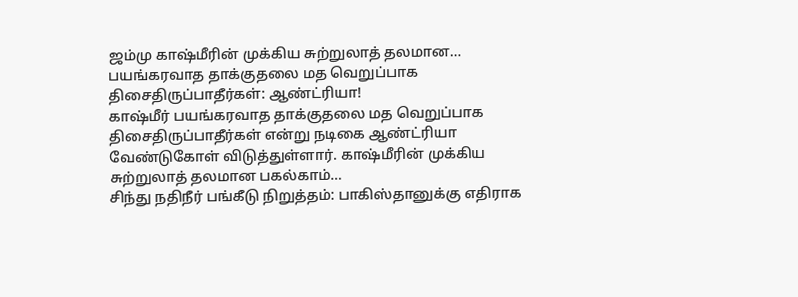ஜம்மு காஷ்மீரின் முக்கிய சுற்றுலாத் தலமான…
பயங்கரவாத தாக்குதலை மத வெறுப்பாக திசைதிருப்பாதீர்கள்: ஆண்ட்ரியா!
காஷ்மீர் பயங்கரவாத தாக்குதலை மத வெறுப்பாக திசைதிருப்பாதீர்கள் என்று நடிகை ஆண்ட்ரியா வேண்டுகோள் விடுத்துள்ளார். காஷ்மீரின் முக்கிய சுற்றுலாத் தலமான பகல்காம்…
சிந்து நதிநீர் பங்கீடு நிறுத்தம்: பாகிஸ்தானுக்கு எதிராக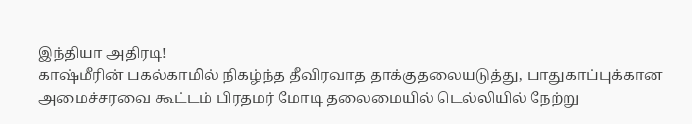இந்தியா அதிரடி!
காஷ்மீரின் பகல்காமில் நிகழ்ந்த தீவிரவாத தாக்குதலையடுத்து, பாதுகாப்புக்கான அமைச்சரவை கூட்டம் பிரதமர் மோடி தலைமையில் டெல்லியில் நேற்று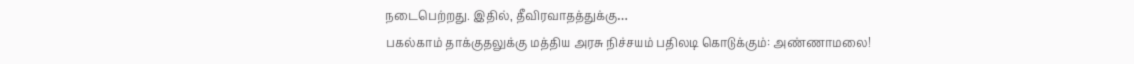நடைபெற்றது. இதில், தீவிரவாதத்துக்கு…
பகல்காம் தாக்குதலுக்கு மத்திய அரசு நிச்சயம் பதிலடி கொடுக்கும்: அண்ணாமலை!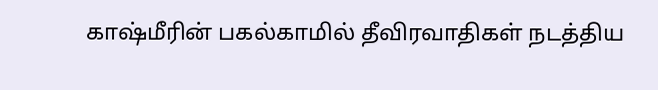காஷ்மீரின் பகல்காமில் தீவிரவாதிகள் நடத்திய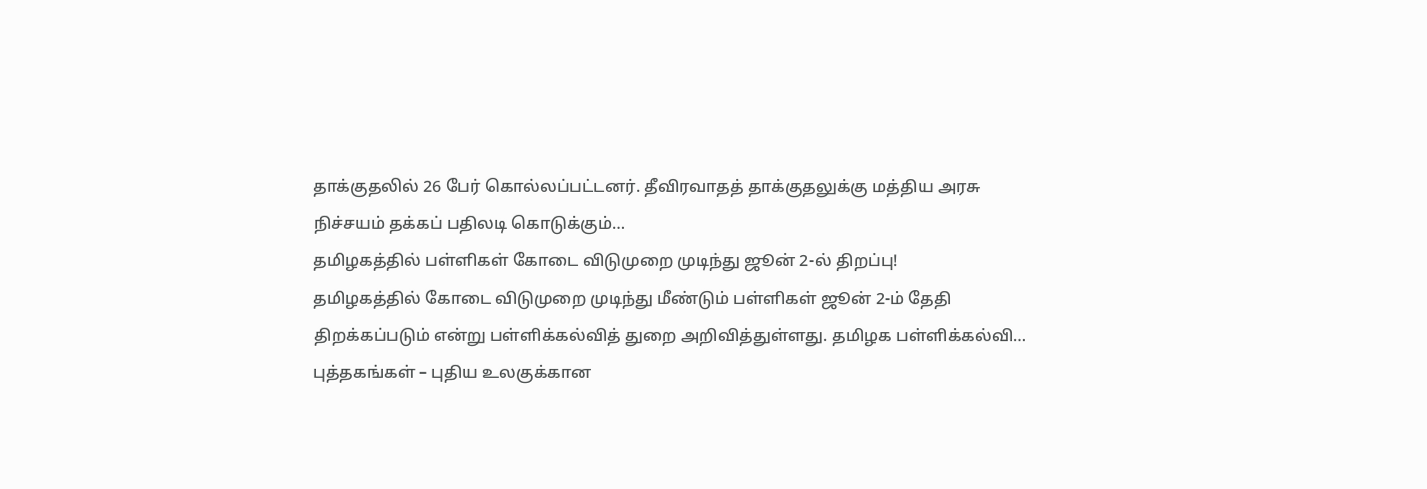தாக்குதலில் 26 பேர் கொல்லப்பட்டனர். தீவிரவாதத் தாக்குதலுக்கு மத்திய அரசு நிச்சயம் தக்கப் பதிலடி கொடுக்கும்…
தமிழகத்தில் பள்ளிகள் கோடை விடுமுறை முடிந்து ஜூன் 2-ல் திறப்பு!
தமிழகத்தில் கோடை விடுமுறை முடிந்து மீண்டும் பள்ளிகள் ஜூன் 2-ம் தேதி திறக்கப்படும் என்று பள்ளிக்கல்வித் துறை அறிவித்துள்ளது. தமிழக பள்ளிக்கல்வி…
புத்தகங்கள் – புதிய உலகுக்கான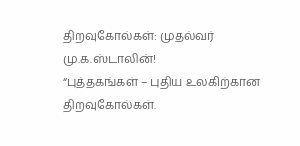திறவுகோல்கள்: முதல்வர் மு.க.ஸ்டாலின்!
“புத்தகங்கள் – புதிய உலகிற்கான திறவுகோல்கள்.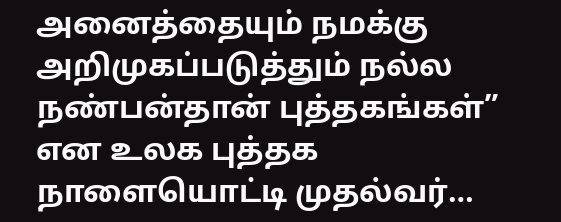அனைத்தையும் நமக்கு அறிமுகப்படுத்தும் நல்ல நண்பன்தான் புத்தகங்கள்” என உலக புத்தக நாளையொட்டி முதல்வர்…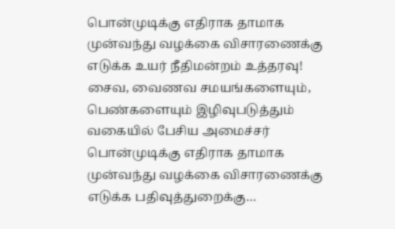பொன்முடிக்கு எதிராக தாமாக முன்வந்து வழக்கை விசாரணைக்கு எடுக்க உயர் நீதிமன்றம் உத்தரவு!
சைவ, வைணவ சமயங்களையும், பெண்களையும் இழிவுபடுத்தும் வகையில் பேசிய அமைச்சர் பொன்முடிக்கு எதிராக தாமாக முன்வந்து வழக்கை விசாரணைக்கு எடுக்க பதிவுத்துறைக்கு…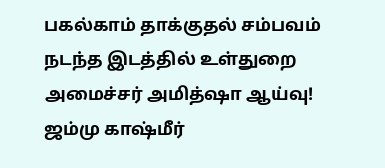பகல்காம் தாக்குதல் சம்பவம் நடந்த இடத்தில் உள்துறை அமைச்சர் அமித்ஷா ஆய்வு!
ஜம்மு காஷ்மீர்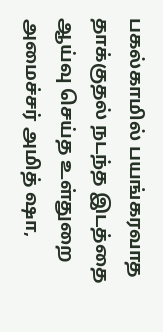பகல்காமில் பயங்கரவாத தாக்குதல் நடந்த இடத்தை ஆய்வு செய்த உள்துறை அமைச்சர் அமித் ஷா,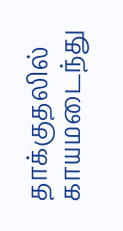தாக்குதலில் காயமடைந்து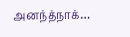அனந்த்நாக்…